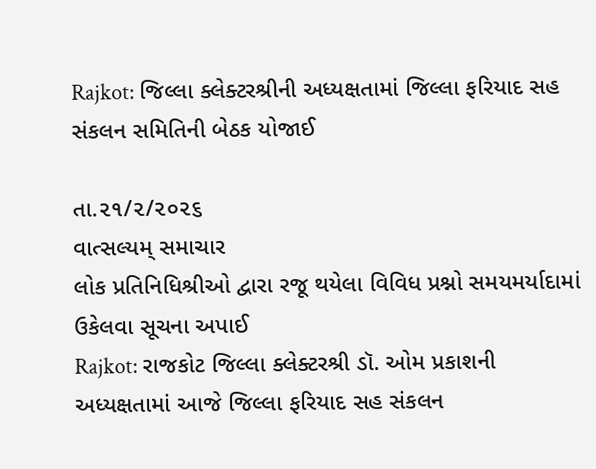Rajkot: જિલ્લા ક્લેક્ટરશ્રીની અધ્યક્ષતામાં જિલ્લા ફરિયાદ સહ સંકલન સમિતિની બેઠક યોજાઈ

તા.૨૧/૨/૨૦૨૬
વાત્સલ્યમ્ સમાચાર
લોક પ્રતિનિધિશ્રીઓ દ્વારા રજૂ થયેલા વિવિધ પ્રશ્નો સમયમર્યાદામાં ઉકેલવા સૂચના અપાઈ
Rajkot: રાજકોટ જિલ્લા ક્લેક્ટરશ્રી ડૉ. ઓમ પ્રકાશની અધ્યક્ષતામાં આજે જિલ્લા ફરિયાદ સહ સંકલન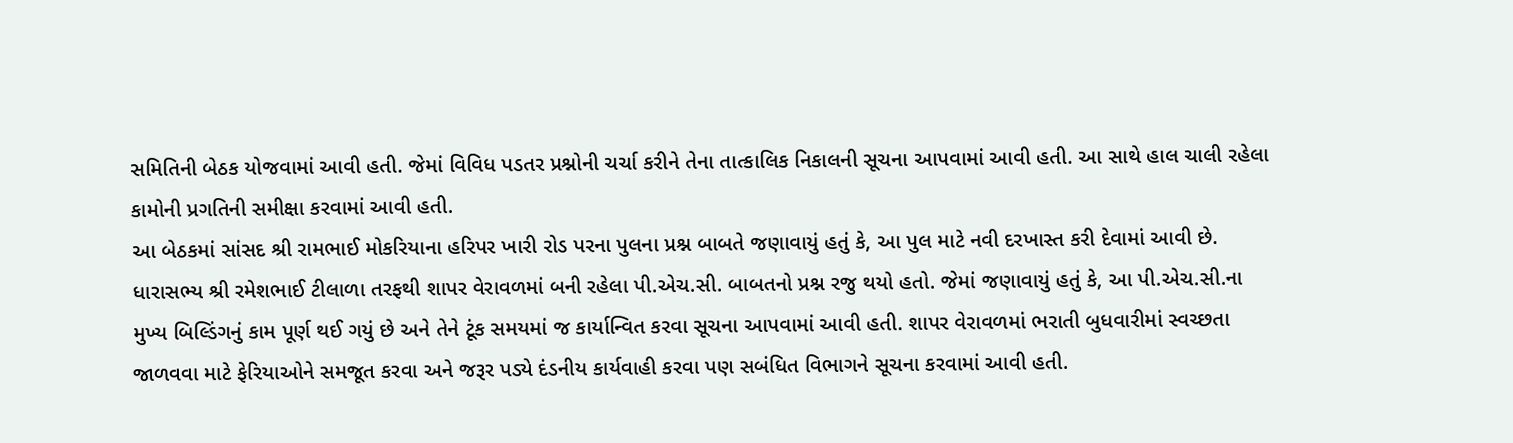સમિતિની બેઠક યોજવામાં આવી હતી. જેમાં વિવિધ પડતર પ્રશ્નોની ચર્ચા કરીને તેના તાત્કાલિક નિકાલની સૂચના આપવામાં આવી હતી. આ સાથે હાલ ચાલી રહેલા કામોની પ્રગતિની સમીક્ષા કરવામાં આવી હતી.
આ બેઠકમાં સાંસદ શ્રી રામભાઈ મોકરિયાના હરિપર ખારી રોડ પરના પુલના પ્રશ્ન બાબતે જણાવાયું હતું કે, આ પુલ માટે નવી દરખાસ્ત કરી દેવામાં આવી છે.
ધારાસભ્ય શ્રી રમેશભાઈ ટીલાળા તરફથી શાપર વેરાવળમાં બની રહેલા પી.એચ.સી. બાબતનો પ્રશ્ન રજુ થયો હતો. જેમાં જણાવાયું હતું કે, આ પી.એચ.સી.ના મુખ્ય બિલ્ડિંગનું કામ પૂર્ણ થઈ ગયું છે અને તેને ટૂંક સમયમાં જ કાર્યાન્વિત કરવા સૂચના આપવામાં આવી હતી. શાપર વેરાવળમાં ભરાતી બુધવારીમાં સ્વચ્છતા જાળવવા માટે ફેરિયાઓને સમજૂત કરવા અને જરૂર પડ્યે દંડનીય કાર્યવાહી કરવા પણ સબંધિત વિભાગને સૂચના કરવામાં આવી હતી.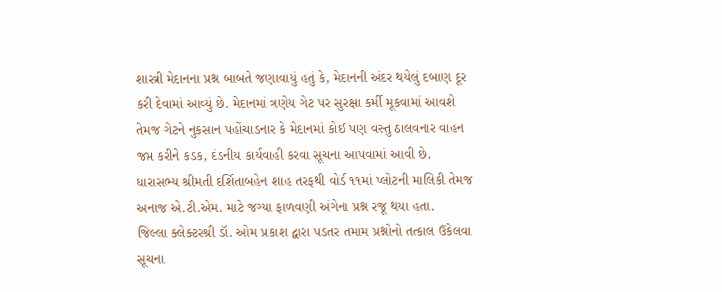શાસ્ત્રી મેદાનના પ્રશ્ન બાબતે જણાવાયું હતું કે, મેદાનની અંદર થયેલું દબાણ દૂર કરી દેવામાં આવ્યું છે. મેદાનમાં ત્રણેય ગેટ પર સુરક્ષા કર્મી મૂકવામાં આવશે તેમજ ગેટને નુકસાન પહોંચાડનાર કે મેદાનમાં કોઈ પણ વસ્તુ ઠાલવનાર વાહન જપ્ત કરીને કડક, દંડનીય કાર્યવાહી કરવા સૂચના આપવામાં આવી છે.
ધારાસભ્ય શ્રીમતી દર્શિતાબહેન શાહ તરફથી વોર્ડ ૧૧માં પ્લોટની માલિકી તેમજ અનાજ એ.ટી.એમ. માટે જગ્યા ફાળવણી અંગેના પ્રશ્ન રજૂ થયા હતા.
જિલ્લા ક્લેક્ટરશ્રી ડૉ. ઓમ પ્રકાશ દ્વારા પડતર તમામ પ્રશ્નોનો તત્કાલ ઉકેલવા સૂચના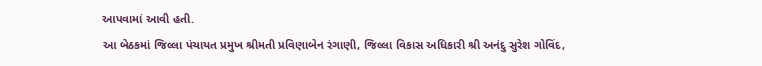આપવામાં આવી હતી.
આ બેઠકમાં જિલ્લા પંચાયત પ્રમુખ શ્રીમતી પ્રવિણાબેન રંગાણી, જિલ્લા વિકાસ અધિકારી શ્રી અનંદુ સુરેશ ગોવિંદ,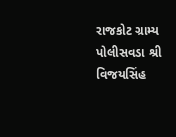રાજકોટ ગ્રામ્ય પોલીસવડા શ્રી વિજયસિંહ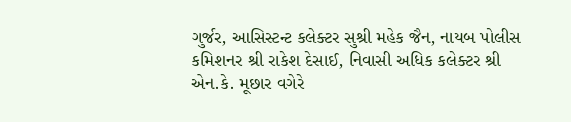ગુર્જર, આસિસ્ટન્ટ કલેક્ટર સુશ્રી મહેક જૈન, નાયબ પોલીસ કમિશનર શ્રી રાકેશ દેસાઈ, નિવાસી અધિક કલેક્ટર શ્રી એન.કે. મૂછાર વગેરે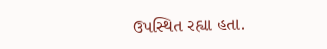ઉપસ્થિત રહ્યા હતા.